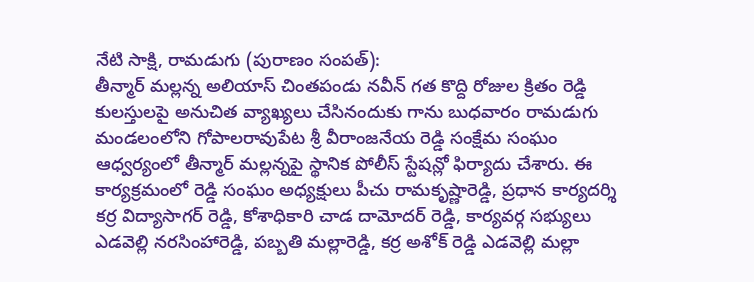నేటి సాక్షి, రామడుగు (పురాణం సంపత్):
తీన్మార్ మల్లన్న అలియాస్ చింతపండు నవీన్ గత కొద్ది రోజుల క్రితం రెడ్డి కులస్తులపై అనుచిత వ్యాఖ్యలు చేసినందుకు గాను బుధవారం రామడుగు మండలంలోని గోపాలరావుపేట శ్రీ వీరాంజనేయ రెడ్డి సంక్షేమ సంఘం ఆధ్వర్యంలో తీన్మార్ మల్లన్నపై స్థానిక పోలీస్ స్టేషన్లో ఫిర్యాదు చేశారు. ఈ కార్యక్రమంలో రెడ్డి సంఘం అధ్యక్షులు పీచు రామకృష్ణారెడ్డి, ప్రధాన కార్యదర్శి కర్ర విద్యాసాగర్ రెడ్డి, కోశాధికారి చాడ దామోదర్ రెడ్డి, కార్యవర్గ సభ్యులు ఎడవెల్లి నరసింహారెడ్డి, పబ్బతి మల్లారెడ్డి, కర్ర అశోక్ రెడ్డి ఎడవెల్లి మల్లా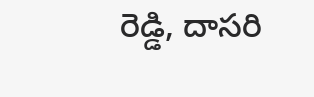రెడ్డి, దాసరి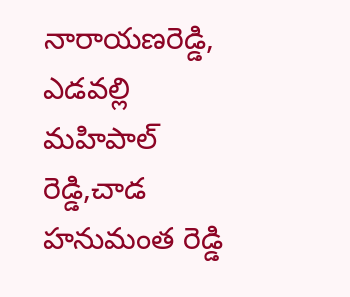నారాయణరెడ్డి, ఎడవల్లి మహిపాల్ రెడ్డి,చాడ హనుమంత రెడ్డి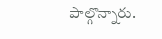పాల్గొన్నారు.